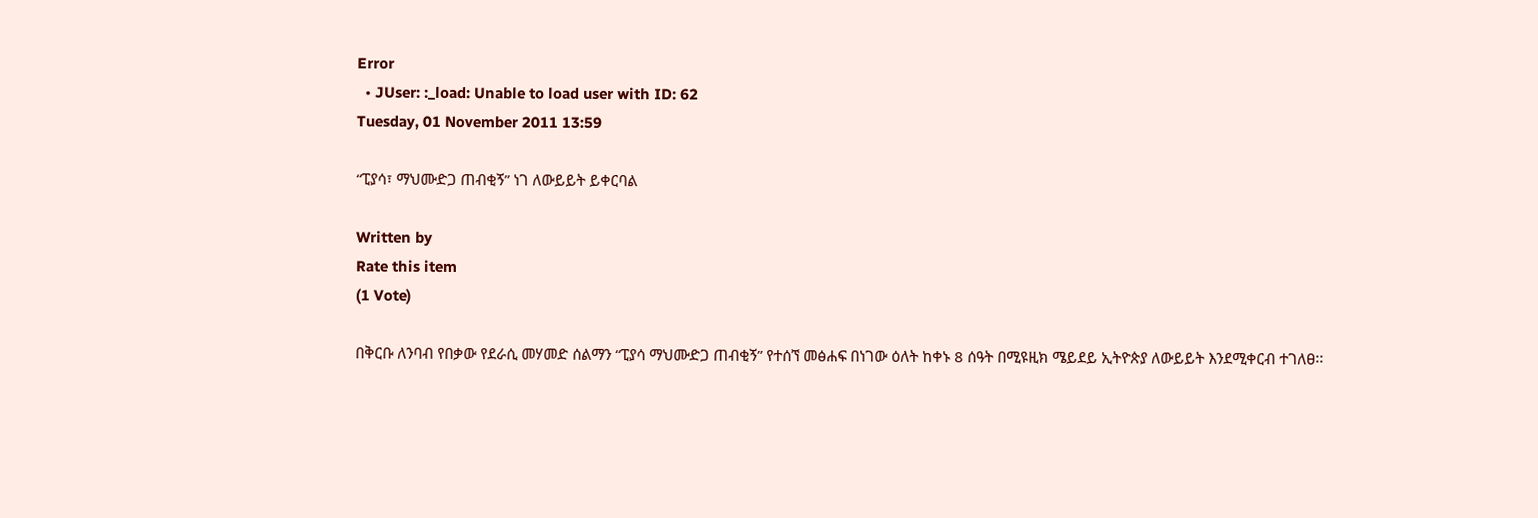Error
  • JUser: :_load: Unable to load user with ID: 62
Tuesday, 01 November 2011 13:59

“ፒያሳ፣ ማህሙድጋ ጠብቂኝ” ነገ ለውይይት ይቀርባል

Written by
Rate this item
(1 Vote)

በቅርቡ ለንባብ የበቃው የደራሲ መሃመድ ሰልማን “ፒያሳ ማህሙድጋ ጠብቂኝ” የተሰኘ መፅሐፍ በነገው ዕለት ከቀኑ 8 ሰዓት በሚዩዚክ ሜይደይ ኢትዮጵያ ለውይይት እንደሚቀርብ ተገለፀ፡፡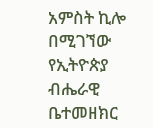አምስት ኪሎ በሚገኘው የኢትዮጵያ ብሔራዊ ቤተመዘክር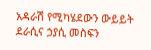አዳራሽ የሚካሄደውን ውይይት ደራሲና ኃያሲ መስፍን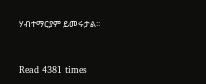ሃብተማርያም ይመሩታል፡፡


Read 4381 times